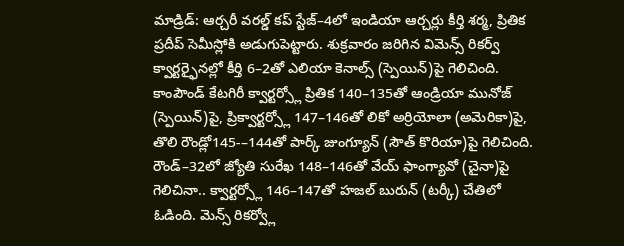మాడ్రిడ్: ఆర్చరీ వరల్డ్ కప్ స్టేజ్–4లో ఇండియా ఆర్చర్లు కీర్తి శర్మ, ప్రితిక ప్రదీప్ సెమీస్లోకి అడుగుపెట్టారు. శుక్రవారం జరిగిన విమెన్స్ రికర్వ్ క్వార్టర్ఫైనల్లో కీర్తి 6–2తో ఎలియా కెనాల్స్ (స్పెయిన్)పై గెలిచింది.
కాంపౌండ్ కేటగిరీ క్వార్టర్స్లో ప్రితిక 140–135తో ఆండ్రియా మునోజ్ (స్పెయిన్)పై, ప్రిక్వార్టర్స్లో 147–146తో లికో అర్రియోలా (అమెరికా)పై, తొలి రౌండ్లో145-–144తో పార్క్ జుంగ్యూన్ (సౌత్ కొరియా)పై గెలిచింది.
రౌండ్–32లో జ్యోతి సురేఖ 148–146తో వేయ్ ఫాంగ్యావో (చైనా)పై గెలిచినా.. క్వార్టర్స్లో 146–147తో హజల్ బురున్ (టర్కీ) చేతిలో ఓడింది. మెన్స్ రికర్వ్లో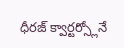ధీరజ్ క్వార్టర్స్లోనే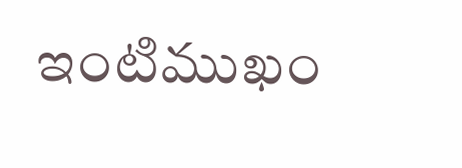ఇంటిముఖం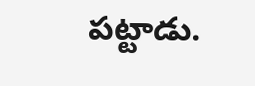పట్టాడు.